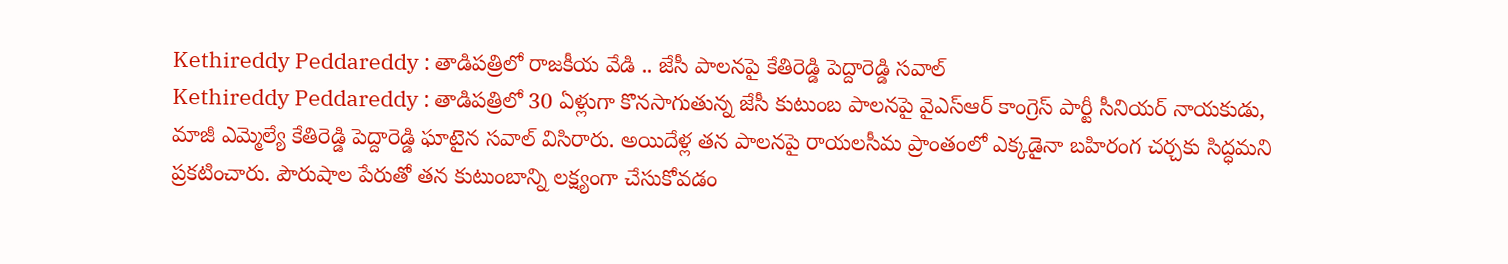Kethireddy Peddareddy : తాడిపత్రిలో రాజకీయ వేడి .. జేసీ పాలనపై కేతిరెడ్డి పెద్దారెడ్డి సవాల్
Kethireddy Peddareddy : తాడిపత్రిలో 30 ఏళ్లుగా కొనసాగుతున్న జేసీ కుటుంబ పాలనపై వైఎస్ఆర్ కాంగ్రెస్ పార్టీ సీనియర్ నాయకుడు, మాజీ ఎమ్మెల్యే కేతిరెడ్డి పెద్దారెడ్డి ఘాటైన సవాల్ విసిరారు. అయిదేళ్ల తన పాలనపై రాయలసీమ ప్రాంతంలో ఎక్కడైనా బహిరంగ చర్చకు సిద్ధమని ప్రకటించారు. పౌరుషాల పేరుతో తన కుటుంబాన్ని లక్ష్యంగా చేసుకోవడం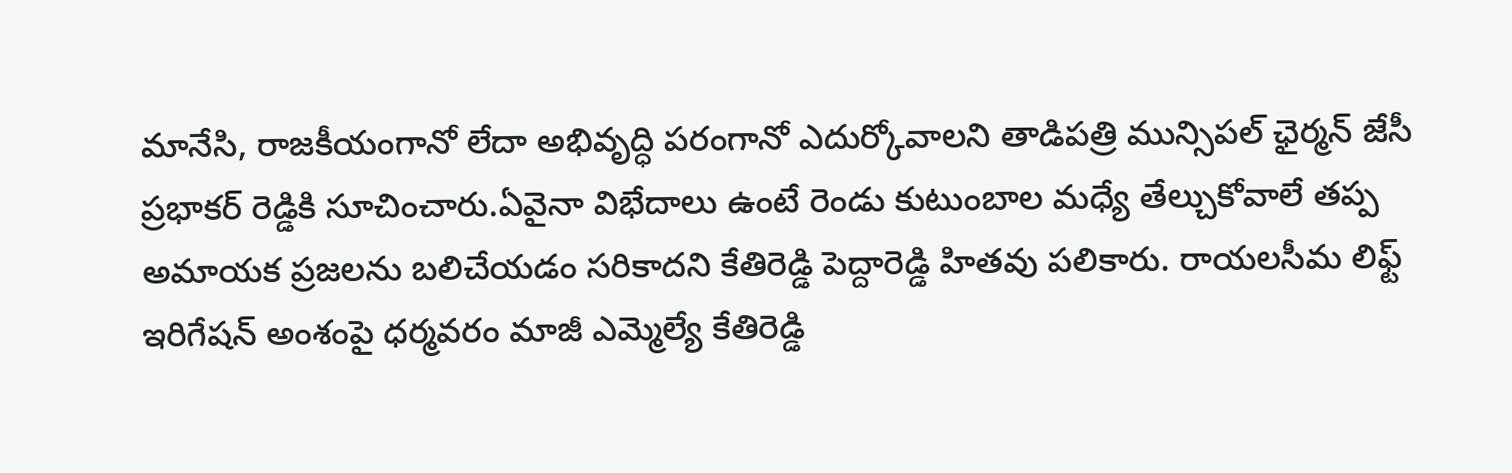మానేసి, రాజకీయంగానో లేదా అభివృద్ధి పరంగానో ఎదుర్కోవాలని తాడిపత్రి మున్సిపల్ ఛైర్మన్ జేసీ ప్రభాకర్ రెడ్డికి సూచించారు.ఏవైనా విభేదాలు ఉంటే రెండు కుటుంబాల మధ్యే తేల్చుకోవాలే తప్ప అమాయక ప్రజలను బలిచేయడం సరికాదని కేతిరెడ్డి పెద్దారెడ్డి హితవు పలికారు. రాయలసీమ లిఫ్ట్ ఇరిగేషన్ అంశంపై ధర్మవరం మాజీ ఎమ్మెల్యే కేతిరెడ్డి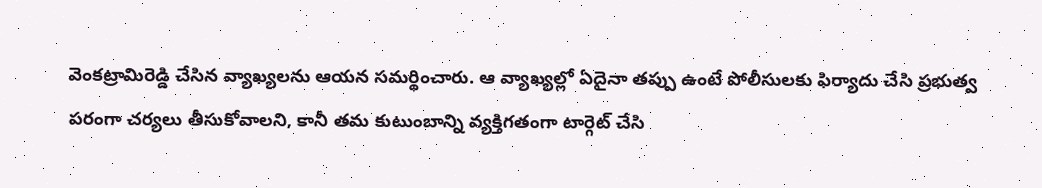వెంకట్రామిరెడ్డి చేసిన వ్యాఖ్యలను ఆయన సమర్థించారు. ఆ వ్యాఖ్యల్లో ఏదైనా తప్పు ఉంటే పోలీసులకు ఫిర్యాదు చేసి ప్రభుత్వ పరంగా చర్యలు తీసుకోవాలని, కానీ తమ కుటుంబాన్ని వ్యక్తిగతంగా టార్గెట్ చేసి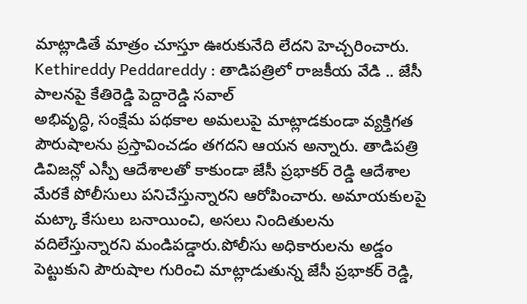మాట్లాడితే మాత్రం చూస్తూ ఊరుకునేది లేదని హెచ్చరించారు.
Kethireddy Peddareddy : తాడిపత్రిలో రాజకీయ వేడి .. జేసీ పాలనపై కేతిరెడ్డి పెద్దారెడ్డి సవాల్
అభివృద్ధి, సంక్షేమ పథకాల అమలుపై మాట్లాడకుండా వ్యక్తిగత పౌరుషాలను ప్రస్తావించడం తగదని ఆయన అన్నారు. తాడిపత్రి డివిజన్లో ఎస్పీ ఆదేశాలతో కాకుండా జేసీ ప్రభాకర్ రెడ్డి ఆదేశాల మేరకే పోలీసులు పనిచేస్తున్నారని ఆరోపించారు. అమాయకులపై మట్కా కేసులు బనాయించి, అసలు నిందితులను వదిలేస్తున్నారని మండిపడ్డారు.పోలీసు అధికారులను అడ్డం పెట్టుకుని పౌరుషాల గురించి మాట్లాడుతున్న జేసీ ప్రభాకర్ రెడ్డి,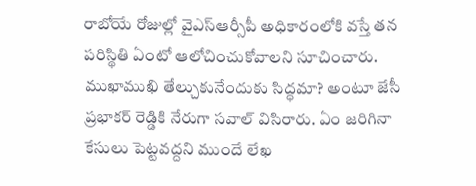రాబోయే రోజుల్లో వైఎస్ఆర్సీపీ అధికారంలోకి వస్తే తన పరిస్థితి ఏంటో ఆలోచించుకోవాలని సూచించారు. ముఖాముఖి తేల్చుకునేందుకు సిద్ధమా? అంటూ జేసీ ప్రభాకర్ రెడ్డికి నేరుగా సవాల్ విసిరారు. ఏం జరిగినా కేసులు పెట్టవద్దని ముందే లేఖ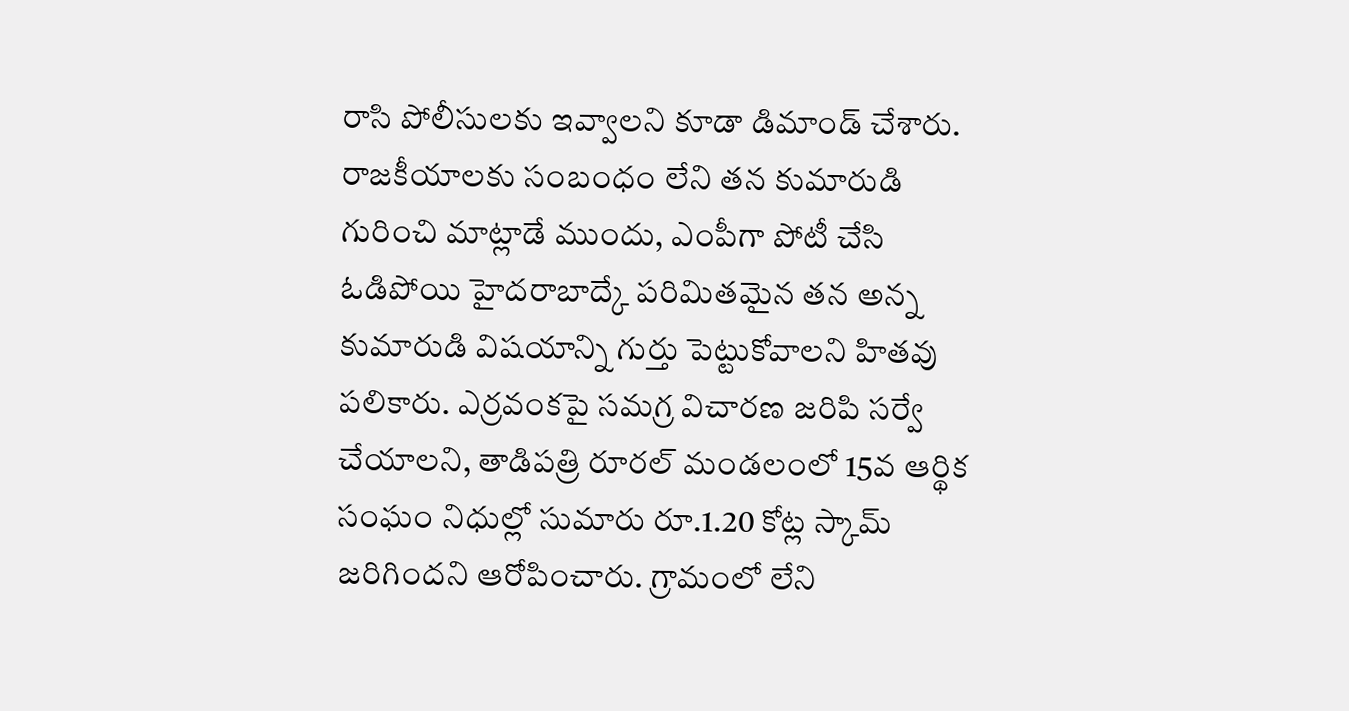రాసి పోలీసులకు ఇవ్వాలని కూడా డిమాండ్ చేశారు.
రాజకీయాలకు సంబంధం లేని తన కుమారుడి గురించి మాట్లాడే ముందు, ఎంపీగా పోటీ చేసి ఓడిపోయి హైదరాబాద్కే పరిమితమైన తన అన్న కుమారుడి విషయాన్ని గుర్తు పెట్టుకోవాలని హితవు పలికారు. ఎర్రవంకపై సమగ్ర విచారణ జరిపి సర్వే చేయాలని, తాడిపత్రి రూరల్ మండలంలో 15వ ఆర్థిక సంఘం నిధుల్లో సుమారు రూ.1.20 కోట్ల స్కామ్ జరిగిందని ఆరోపించారు. గ్రామంలో లేని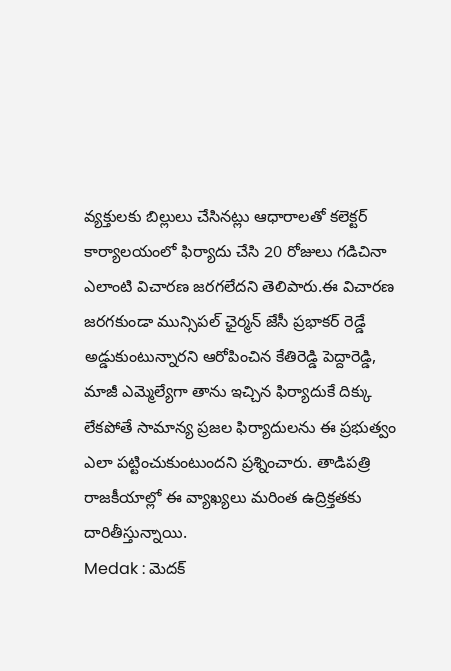వ్యక్తులకు బిల్లులు చేసినట్లు ఆధారాలతో కలెక్టర్ కార్యాలయంలో ఫిర్యాదు చేసి 20 రోజులు గడిచినా ఎలాంటి విచారణ జరగలేదని తెలిపారు.ఈ విచారణ జరగకుండా మున్సిపల్ ఛైర్మన్ జేసీ ప్రభాకర్ రెడ్డే అడ్డుకుంటున్నారని ఆరోపించిన కేతిరెడ్డి పెద్దారెడ్డి, మాజీ ఎమ్మెల్యేగా తాను ఇచ్చిన ఫిర్యాదుకే దిక్కు లేకపోతే సామాన్య ప్రజల ఫిర్యాదులను ఈ ప్రభుత్వం ఎలా పట్టించుకుంటుందని ప్రశ్నించారు. తాడిపత్రి రాజకీయాల్లో ఈ వ్యాఖ్యలు మరింత ఉద్రిక్తతకు దారితీస్తున్నాయి.
Medak : మెదక్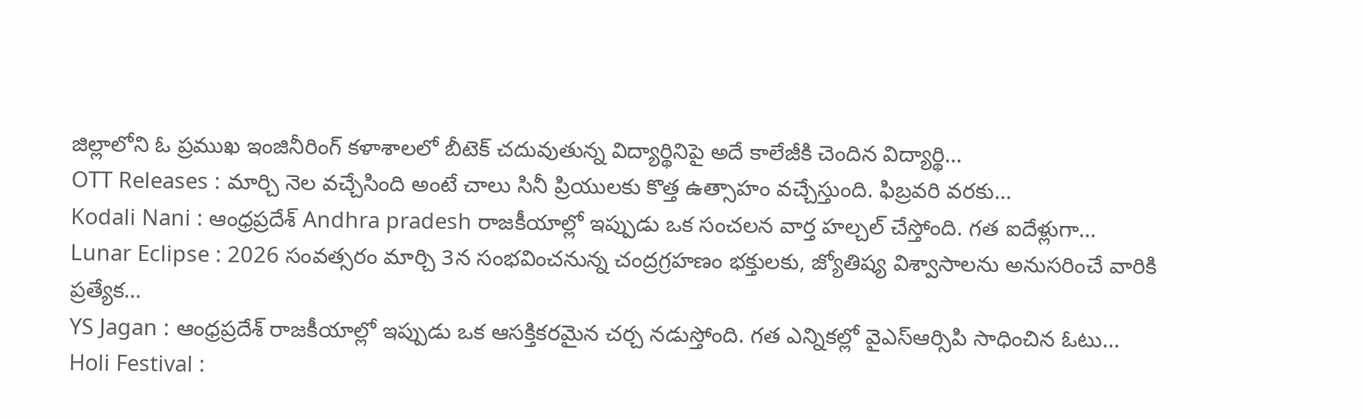జిల్లాలోని ఓ ప్రముఖ ఇంజినీరింగ్ కళాశాలలో బీటెక్ చదువుతున్న విద్యార్థినిపై అదే కాలేజీకి చెందిన విద్యార్థి…
OTT Releases : మార్చి నెల వచ్చేసింది అంటే చాలు సినీ ప్రియులకు కొత్త ఉత్సాహం వచ్చేస్తుంది. ఫిబ్రవరి వరకు…
Kodali Nani : ఆంధ్రప్రదేశ్ Andhra pradesh రాజకీయాల్లో ఇప్పుడు ఒక సంచలన వార్త హల్చల్ చేస్తోంది. గత ఐదేళ్లుగా…
Lunar Eclipse : 2026 సంవత్సరం మార్చి 3న సంభవించనున్న చంద్రగ్రహణం భక్తులకు, జ్యోతిష్య విశ్వాసాలను అనుసరించే వారికి ప్రత్యేక…
YS Jagan : ఆంధ్రప్రదేశ్ రాజకీయాల్లో ఇప్పుడు ఒక ఆసక్తికరమైన చర్చ నడుస్తోంది. గత ఎన్నికల్లో వైఎస్ఆర్సిపి సాధించిన ఓటు…
Holi Festival :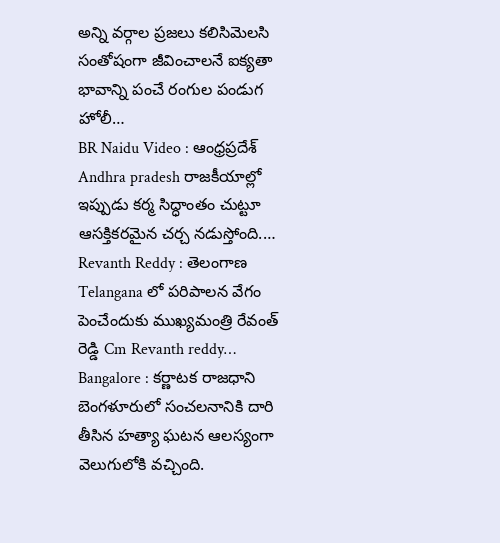అన్ని వర్గాల ప్రజలు కలిసిమెలసి సంతోషంగా జీవించాలనే ఐక్యతా భావాన్ని పంచే రంగుల పండుగ హోలీ…
BR Naidu Video : ఆంధ్రప్రదేశ్ Andhra pradesh రాజకీయాల్లో ఇప్పుడు కర్మ సిద్ధాంతం చుట్టూ ఆసక్తికరమైన చర్చ నడుస్తోంది.…
Revanth Reddy : తెలంగాణ Telangana లో పరిపాలన వేగం పెంచేందుకు ముఖ్యమంత్రి రేవంత్ రెడ్డి Cm Revanth reddy…
Bangalore : కర్ణాటక రాజధాని బెంగళూరులో సంచలనానికి దారి తీసిన హత్యా ఘటన ఆలస్యంగా వెలుగులోకి వచ్చింది.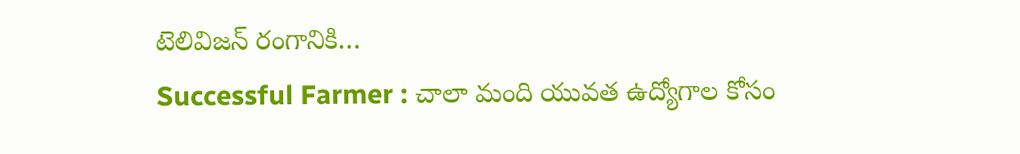టెలివిజన్ రంగానికి…
Successful Farmer : చాలా మంది యువత ఉద్యోగాల కోసం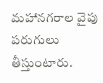మహానగరాల వైపు పరుగులు తీస్తుంటారు.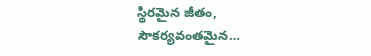స్థిరమైన జీతం, సౌకర్యవంతమైన…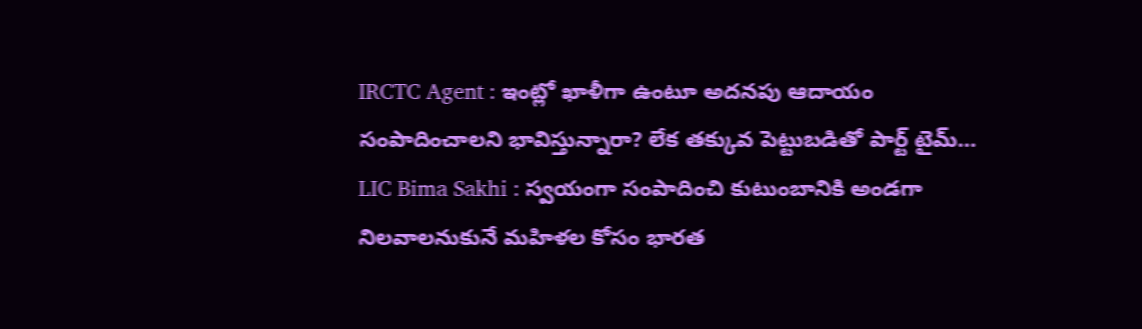IRCTC Agent : ఇంట్లో ఖాళీగా ఉంటూ అదనపు ఆదాయం సంపాదించాలని భావిస్తున్నారా? లేక తక్కువ పెట్టుబడితో పార్ట్ టైమ్…
LIC Bima Sakhi : స్వయంగా సంపాదించి కుటుంబానికి అండగా నిలవాలనుకునే మహిళల కోసం భారత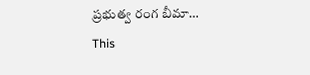ప్రభుత్వ రంగ బీమా…
This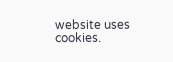website uses cookies.